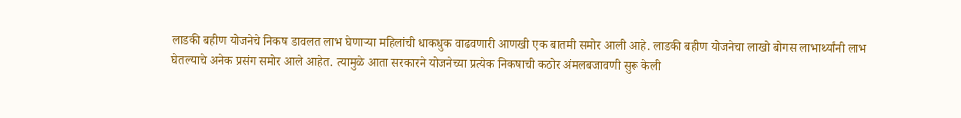लाडकी बहीण योजनेचे निकष डावलत लाभ घेणाऱ्या महिलांची धाकधुक वाढवणारी आणखी एक बातमी समोर आली आहे. लाडकी बहीण योजनेचा लाखो बोगस लाभार्थ्यांनी लाभ घेतल्याचे अनेक प्रसंग समोर आले आहेत. त्यामुळे आता सरकारने योजनेच्या प्रत्येक निकषाची कठोर अंमलबजावणी सुरू केली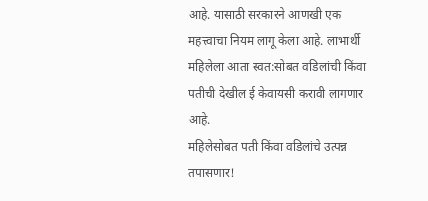आहे. यासाठी सरकारने आणखी एक महत्त्वाचा नियम लागू केला आहे. लाभार्थी महिलेला आता स्वत:सोबत वडिलांची किंवा पतीची देखील ई केवायसी करावी लागणार आहे.
महिलेसोबत पती किंवा वडिलांचे उत्पन्न तपासणार!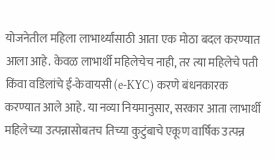योजनेतील महिला लाभार्थ्यांसाठी आता एक मोठा बदल करण्यात आला आहे. केवळ लाभार्थी महिलेचेच नाही, तर त्या महिलेचे पती किंवा वडिलांचे ई-केवायसी (e-KYC) करणे बंधनकारक करण्यात आले आहे. या नव्या नियमानुसार, सरकार आता लाभार्थी महिलेच्या उत्पन्नासोबतच तिच्या कुटुंबाचे एकूण वार्षिक उत्पन्न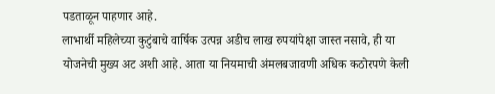पडताळून पाहणार आहे.
लाभार्थी महिलेच्या कुटुंबाचे वार्षिक उत्पन्न अडीच लाख रुपयांपेक्षा जास्त नसावे, ही या योजनेची मुख्य अट अशी आहे. आता या नियमाची अंमलबजावणी अधिक कठोरपणे केली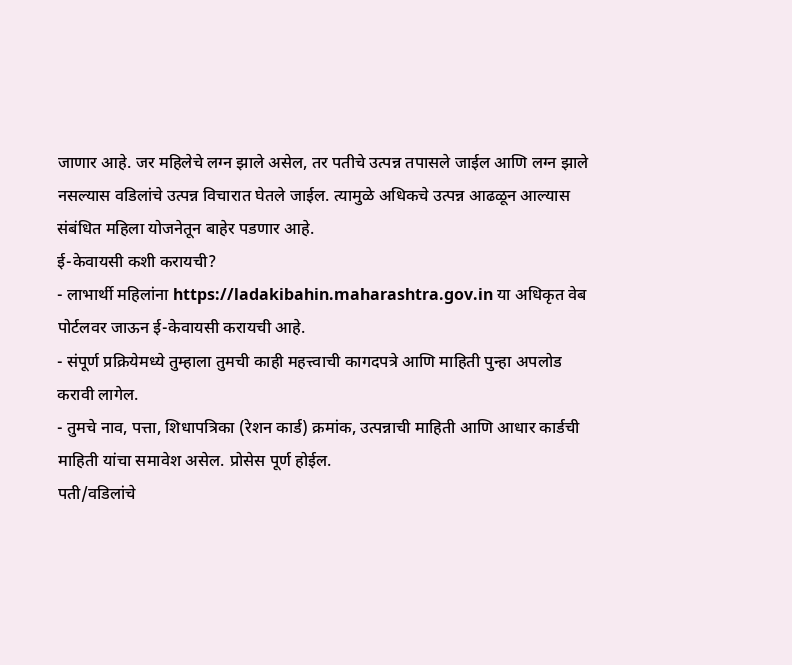जाणार आहे. जर महिलेचे लग्न झाले असेल, तर पतीचे उत्पन्न तपासले जाईल आणि लग्न झाले नसल्यास वडिलांचे उत्पन्न विचारात घेतले जाईल. त्यामुळे अधिकचे उत्पन्न आढळून आल्यास संबंधित महिला योजनेतून बाहेर पडणार आहे.
ई-केवायसी कशी करायची?
- लाभार्थी महिलांना https://ladakibahin.maharashtra.gov.in या अधिकृत वेब पोर्टलवर जाऊन ई-केवायसी करायची आहे.
- संपूर्ण प्रक्रियेमध्ये तुम्हाला तुमची काही महत्त्वाची कागदपत्रे आणि माहिती पुन्हा अपलोड करावी लागेल.
- तुमचे नाव, पत्ता, शिधापत्रिका (रेशन कार्ड) क्रमांक, उत्पन्नाची माहिती आणि आधार कार्डची माहिती यांचा समावेश असेल. प्रोसेस पूर्ण होईल.
पती/वडिलांचे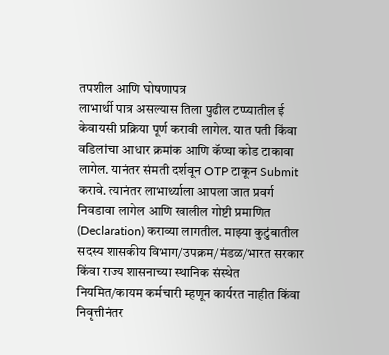तपशील आणि घोषणापत्र
लाभार्थी पात्र असल्यास तिला पुढील टप्प्यातील ई केवायसी प्रक्रिया पूर्ण करावी लागेल. यात पती किंवा वडिलांचा आधार क्रमांक आणि कॅप्चा कोड टाकावा लागेल. यानंतर संमती दर्शवून OTP टाकून Submit करावे. त्यानंतर लाभार्थ्याला आपला जात प्रवर्ग निवडावा लागेल आणि खालील गोष्टी प्रमाणित (Declaration) कराव्या लागतील. माझ्या कुटुंबातील सदस्य शासकीय विभाग/उपक्रम/मंडळ/भारत सरकार किंवा राज्य शासनाच्या स्थानिक संस्थेत नियमित/कायम कर्मचारी म्हणून कार्यरत नाहीत किंवा निवृत्तीनंतर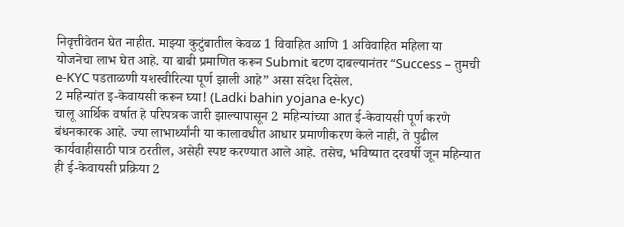निवृत्तीवेतन घेत नाहीत. माझ्या कुटुंबातील केवळ 1 विवाहित आणि 1 अविवाहित महिला या योजनेचा लाभ घेत आहे. या बाबी प्रमाणित करून Submit बटण दाबल्यानंतर “Success – तुमची e-KYC पडताळणी यशस्वीरित्या पूर्ण झाली आहे” असा संदेश दिसेल.
2 महिन्यांत इ-केवायसी करून घ्या! (Ladki bahin yojana e-kyc)
चालू आर्थिक वर्षात हे परिपत्रक जारी झाल्यापासून 2 महिन्यांच्या आत ई-केवायसी पूर्ण करणे बंधनकारक आहे. ज्या लाभार्थ्यांनी या कालावधीत आधार प्रमाणीकरण केले नाही, ते पुढील कार्यवाहीसाठी पात्र ठरतील, असेही स्पष्ट करण्यात आले आहे. तसेच, भविष्यात दरवर्षी जून महिन्यात ही ई-केवायसी प्रक्रिया 2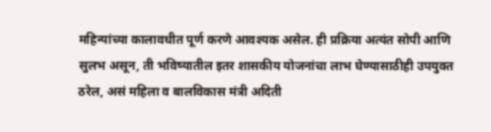महिन्यांच्या कालावधीत पूर्ण करणे आवश्यक असेल. ही प्रक्रिया अत्यंत सोपी आणि सुलभ असून, ती भविष्यातील इतर शासकीय योजनांचा लाभ घेण्यासाठीही उपयुक्त ठरेल, असं महिला व बालविकास मंत्री अदिती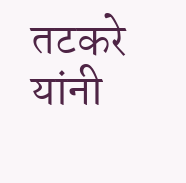तटकरे यांनी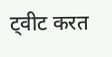ट्वीट करत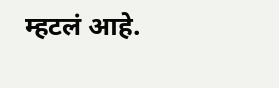म्हटलं आहे.